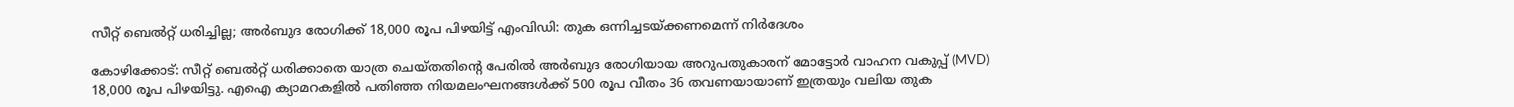സീറ്റ് ബെൽറ്റ് ധരിച്ചില്ല; അർബുദ രോഗിക്ക് 18,000 രൂപ പിഴയിട്ട് എംവിഡി: തുക ഒന്നിച്ചടയ്ക്കണമെന്ന് നിർദേശം

കോഴിക്കോട്: സീറ്റ് ബെൽറ്റ് ധരിക്കാതെ യാത്ര ചെയ്തതിന്റെ പേരിൽ അർബുദ രോഗിയായ അറുപതുകാരന് മോട്ടോർ വാഹന വകുപ്പ് (MVD) 18,000 രൂപ പിഴയിട്ടു. എഐ ക്യാമറകളിൽ പതിഞ്ഞ നിയമലംഘനങ്ങൾക്ക് 500 രൂപ വീതം 36 തവണയായാണ് ഇത്രയും വലിയ തുക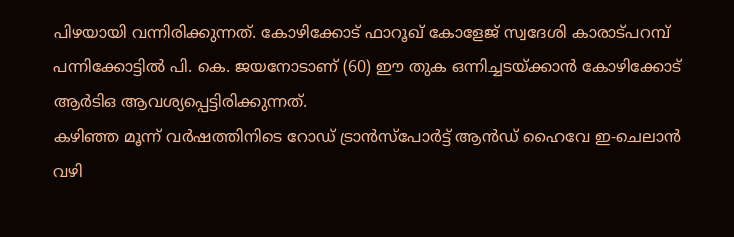പിഴയായി വന്നിരിക്കുന്നത്. കോഴിക്കോട് ഫാറൂഖ് കോളേജ് സ്വദേശി കാരാട്പറമ്പ് പന്നിക്കോട്ടിൽ പി. കെ. ജയനോടാണ് (60) ഈ തുക ഒന്നിച്ചടയ്ക്കാൻ കോഴിക്കോട് ആർടിഒ ആവശ്യപ്പെട്ടിരിക്കുന്നത്.
കഴിഞ്ഞ മൂന്ന് വർഷത്തിനിടെ റോഡ് ട്രാൻസ്പോർട്ട് ആൻഡ് ഹൈവേ ഇ-ചെലാൻ വഴി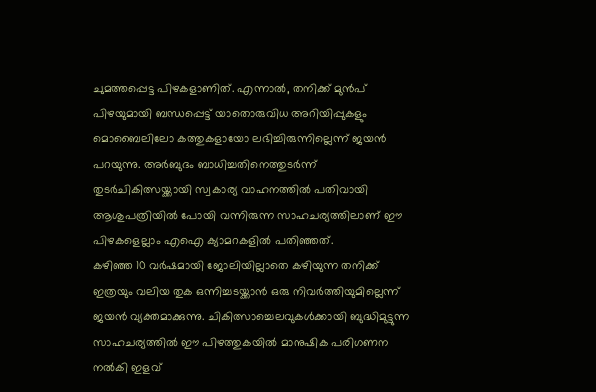ചുമത്തപ്പെട്ട പിഴകളാണിത്. എന്നാൽ, തനിക്ക് മുൻപ് പിഴയുമായി ബന്ധപ്പെട്ട് യാതൊരുവിധ അറിയിപ്പുകളും മൊബൈലിലോ കത്തുകളായോ ലഭിച്ചിരുന്നില്ലെന്ന് ജയൻ പറയുന്നു. അർബുദം ബാധിച്ചതിനെത്തുടർന്ന് തുടർചികിത്സയ്ക്കായി സ്വകാര്യ വാഹനത്തിൽ പതിവായി ആശുപത്രിയിൽ പോയി വന്നിരുന്ന സാഹചര്യത്തിലാണ് ഈ പിഴകളെല്ലാം എഐ ക്യാമറകളിൽ പതിഞ്ഞത്.
കഴിഞ്ഞ 10 വർഷമായി ജോലിയില്ലാതെ കഴിയുന്ന തനിക്ക് ഇത്രയും വലിയ തുക ഒന്നിച്ചടയ്ക്കാൻ ഒരു നിവർത്തിയുമില്ലെന്ന് ജയൻ വ്യക്തമാക്കുന്നു. ചികിത്സാച്ചെലവുകൾക്കായി ബുദ്ധിമുട്ടുന്ന സാഹചര്യത്തിൽ ഈ പിഴത്തുകയിൽ മാനുഷിക പരിഗണന നൽകി ഇളവ്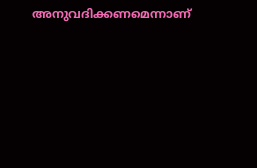അനുവദിക്കണമെന്നാണ്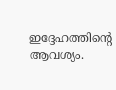ഇദ്ദേഹത്തിന്റെ ആവശ്യം.